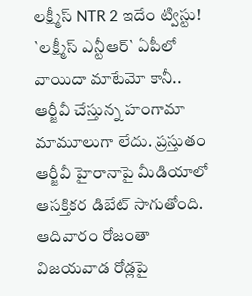లక్ష్మీస్ NTR 2 ఇదేం ట్విస్టు!
`లక్ష్మీస్ ఎన్టీఆర్` ఏపీలో వాయిదా మాటేమో కానీ.. ఆర్జీవీ చేస్తున్న హంగామా మామూలుగా లేదు. ప్రస్తుతం ఆర్జీవీ హైరానాపై మీడియాలో ఆసక్తికర డిబేట్ సాగుతోంది. ఆదివారం రోజంతా విజయవాడ రోడ్లపై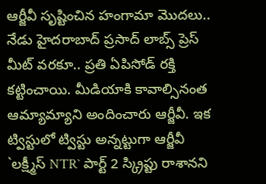ఆర్జీవీ సృష్టించిన హంగామా మొదలు.. నేడు హైదరాబాద్ ప్రసాద్ లాబ్స్ ప్రెస్ మీట్ వరకూ.. ప్రతి ఏపిసోడ్ రక్తి కట్టించాయి. మీడియాకి కావాల్సినంత ఆమ్యామ్యాని అందించారు ఆర్జీవీ. ఇక ట్విస్టులో ట్విస్టు అన్నట్టుగా ఆర్జీవీ `లక్ష్మీస్ NTR` పార్ట్ 2 స్క్రిప్టు రాశానని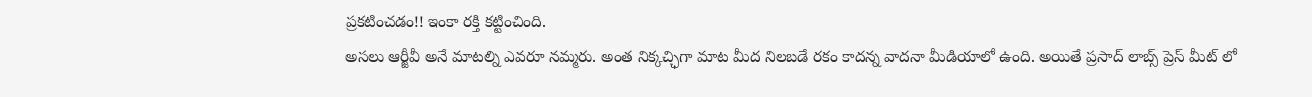ప్రకటించడం!! ఇంకా రక్తి కట్టించింది.
అసలు ఆర్జీవీ అనే మాటల్ని ఎవరూ నమ్మరు. అంత నిక్కచ్ఛిగా మాట మీద నిలబడే రకం కాదన్న వాదనా మీడియాలో ఉంది. అయితే ప్రసాద్ లాబ్స్ ప్రెస్ మీట్ లో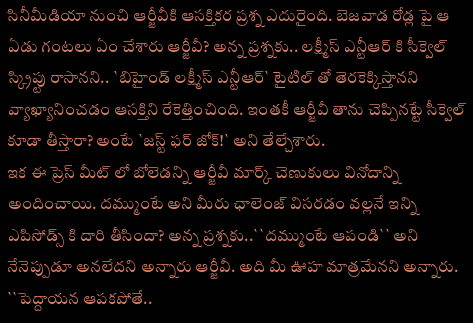సినీమీడియా నుంచి ఆర్జీవీకి ఆసక్తికర ప్రశ్న ఎదురైంది. బెజవాడ రోడ్ల పై ఆ ఏడు గంటలు ఏం చేశారు ఆర్జీవీ? అన్న ప్రశ్నకు.. లక్ష్మీస్ ఎన్టీఆర్ కి సీక్వెల్ స్క్రిప్టు రాసానని.. `బిహైండ్ లక్ష్మీస్ ఎన్టీఆర్` టైటిల్ తో తెరకెక్కిస్తానని వ్యాఖ్యానించడం ఆసక్తిని రేకెత్తించింది. ఇంతకీ ఆర్జీవీ తాను చెప్పినట్టే సీక్వెల్ కూడా తీస్తారా? అంటే `జస్ట్ ఫర్ జోక్!` అని తేల్చేశారు.
ఇక ఈ ప్రెస్ మీట్ లో బోలెడన్ని ఆర్జీవీ మార్క్ చెణుకులు వినోదాన్ని అందించాయి. దమ్ముంటే అని మీరు ఛాలెంజ్ విసరడం వల్లనే ఇన్ని ఎపిసోడ్స్ కి దారి తీసిందా? అన్న ప్రశ్నకు..``దమ్ముంటే ఆపండి`` అని నేనెప్పుడూ అనలేదని అన్నారు ఆర్జీవీ. అది మీ ఊహ మాత్రమేనని అన్నారు. ``పెద్దాయన ఆపకపోతే..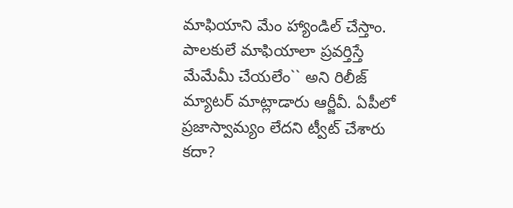మాఫియాని మేం హ్యాండిల్ చేస్తాం. పాలకులే మాఫియాలా ప్రవర్తిస్తే మేమేమీ చేయలేం`` అని రిలీజ్ మ్యాటర్ మాట్లాడారు ఆర్జీవీ. ఏపీలో ప్రజాస్వామ్యం లేదని ట్వీట్ చేశారు కదా?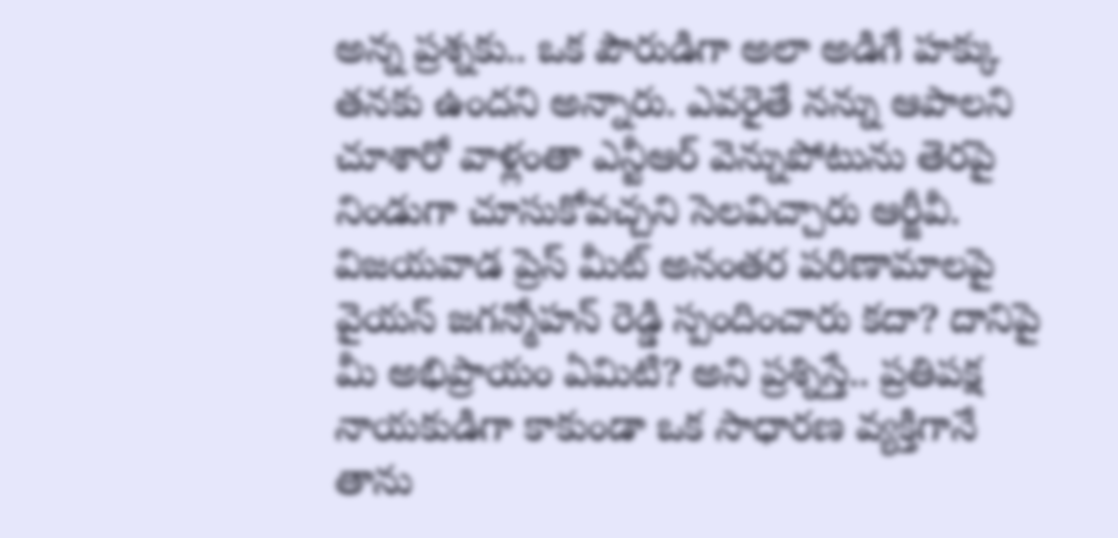అన్న ప్రశ్నకు.. ఒక పౌరుడిగా అలా అడిగే హక్కు తనకు ఉందని అన్నారు. ఎవరైతే నన్ను ఆపాలని చూశారో వాళ్లంతా ఎన్టీఆర్ వెన్నుపోటును తెరపై నిండుగా చూసుకోవచ్చని సెలవిచ్చారు ఆర్జీవీ.
విజయవాడ ప్రెస్ మీట్ అనంతర పరిణామాలపై వైయస్ జగన్మోహన్ రెడ్డి స్పందించారు కదా? దానిపై మీ అభిప్రాయం ఏమిటి? అని ప్రశ్నిస్తే.. ప్రతిపక్ష నాయకుడిగా కాకుండా ఒక సాధారణ వ్యక్తిగానే తాను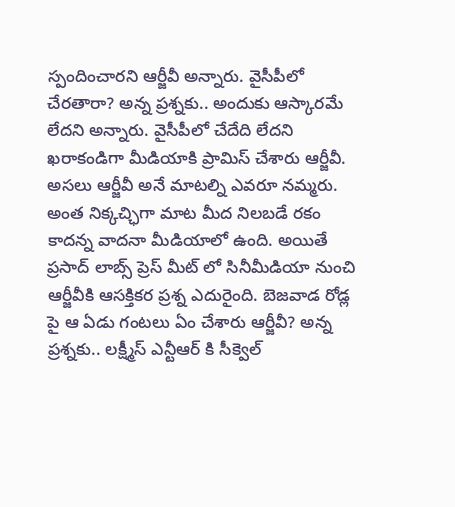స్పందించారని ఆర్జీవీ అన్నారు. వైసీపీలో చేరతారా? అన్న ప్రశ్నకు.. అందుకు ఆస్కారమే లేదని అన్నారు. వైసీపీలో చేదేది లేదని ఖరాకండిగా మీడియాకి ప్రామిస్ చేశారు ఆర్జీవీ.
అసలు ఆర్జీవీ అనే మాటల్ని ఎవరూ నమ్మరు. అంత నిక్కచ్ఛిగా మాట మీద నిలబడే రకం కాదన్న వాదనా మీడియాలో ఉంది. అయితే ప్రసాద్ లాబ్స్ ప్రెస్ మీట్ లో సినీమీడియా నుంచి ఆర్జీవీకి ఆసక్తికర ప్రశ్న ఎదురైంది. బెజవాడ రోడ్ల పై ఆ ఏడు గంటలు ఏం చేశారు ఆర్జీవీ? అన్న ప్రశ్నకు.. లక్ష్మీస్ ఎన్టీఆర్ కి సీక్వెల్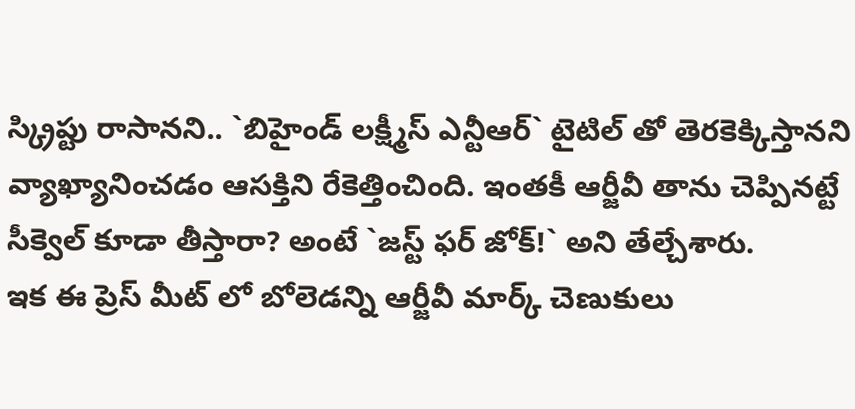స్క్రిప్టు రాసానని.. `బిహైండ్ లక్ష్మీస్ ఎన్టీఆర్` టైటిల్ తో తెరకెక్కిస్తానని వ్యాఖ్యానించడం ఆసక్తిని రేకెత్తించింది. ఇంతకీ ఆర్జీవీ తాను చెప్పినట్టే సీక్వెల్ కూడా తీస్తారా? అంటే `జస్ట్ ఫర్ జోక్!` అని తేల్చేశారు.
ఇక ఈ ప్రెస్ మీట్ లో బోలెడన్ని ఆర్జీవీ మార్క్ చెణుకులు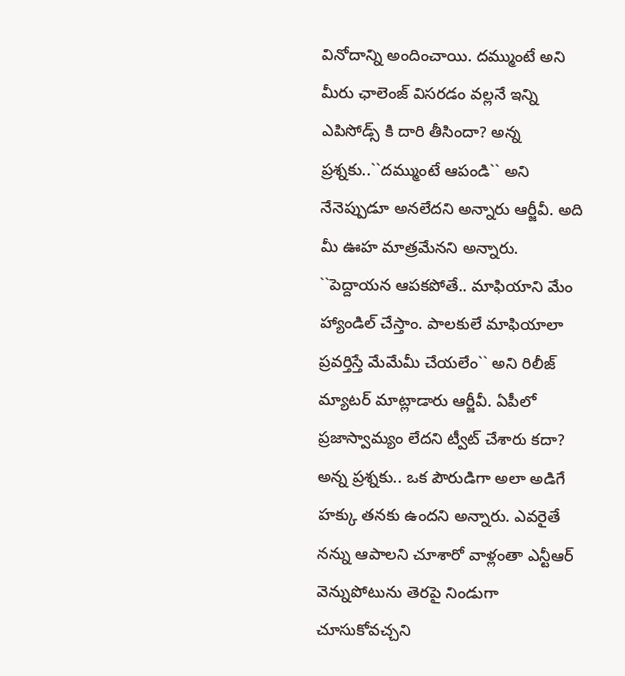వినోదాన్ని అందించాయి. దమ్ముంటే అని మీరు ఛాలెంజ్ విసరడం వల్లనే ఇన్ని ఎపిసోడ్స్ కి దారి తీసిందా? అన్న ప్రశ్నకు..``దమ్ముంటే ఆపండి`` అని నేనెప్పుడూ అనలేదని అన్నారు ఆర్జీవీ. అది మీ ఊహ మాత్రమేనని అన్నారు. ``పెద్దాయన ఆపకపోతే.. మాఫియాని మేం హ్యాండిల్ చేస్తాం. పాలకులే మాఫియాలా ప్రవర్తిస్తే మేమేమీ చేయలేం`` అని రిలీజ్ మ్యాటర్ మాట్లాడారు ఆర్జీవీ. ఏపీలో ప్రజాస్వామ్యం లేదని ట్వీట్ చేశారు కదా? అన్న ప్రశ్నకు.. ఒక పౌరుడిగా అలా అడిగే హక్కు తనకు ఉందని అన్నారు. ఎవరైతే నన్ను ఆపాలని చూశారో వాళ్లంతా ఎన్టీఆర్ వెన్నుపోటును తెరపై నిండుగా చూసుకోవచ్చని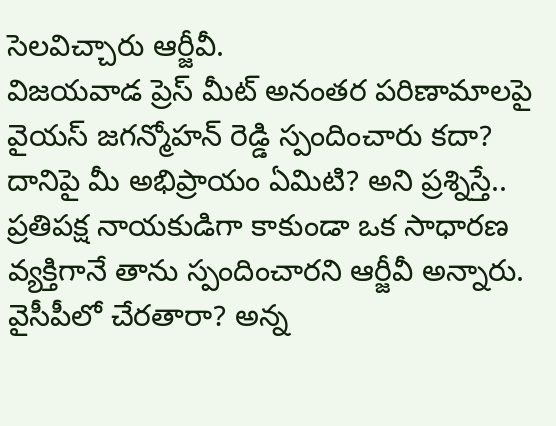సెలవిచ్చారు ఆర్జీవీ.
విజయవాడ ప్రెస్ మీట్ అనంతర పరిణామాలపై వైయస్ జగన్మోహన్ రెడ్డి స్పందించారు కదా? దానిపై మీ అభిప్రాయం ఏమిటి? అని ప్రశ్నిస్తే.. ప్రతిపక్ష నాయకుడిగా కాకుండా ఒక సాధారణ వ్యక్తిగానే తాను స్పందించారని ఆర్జీవీ అన్నారు. వైసీపీలో చేరతారా? అన్న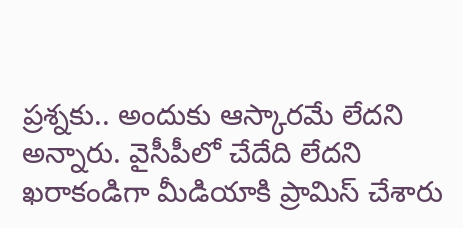ప్రశ్నకు.. అందుకు ఆస్కారమే లేదని అన్నారు. వైసీపీలో చేదేది లేదని ఖరాకండిగా మీడియాకి ప్రామిస్ చేశారు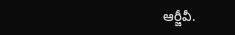ఆర్జీవీ.